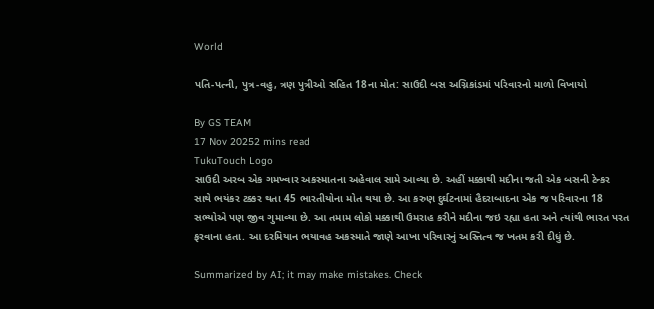World

પતિ-પત્ની, પુત્ર-વહુ, ત્રણ પુત્રીઓ સહિત 18ના મોત: સાઉદી બસ અગ્નિકાંડમાં પરિવારનો માળો વિખાયો

By GS TEAM
17 Nov 20252 mins read
TukuTouch Logo
સાઉદી અરબ એક ગમખ્વાર અકસ્માતના અહેવાલ સામે આવ્યા છે. અહીં મક્કાથી મદીના જતી એક બસની ટેન્કર સાથે ભયંકર ટક્કર થતા 45 ભારતીયોના મોત થયા છે. આ કરુણ દુર્ઘટનામાં હૈદરાબાદના એક જ પરિવારના 18 સભ્યોએ પણ જીવ ગુમાવ્યા છે. આ તમામ લોકો મક્કાથી ઉમરાહ કરીને મદીના જઇ રહ્યા હતા અને ત્યાંથી ભારત પરત ફરવાના હતા. આ દરમિયાન ભયાવહ અકસ્માતે જાણે આખા પરિવારનું અસ્તિત્વ જ ખતમ કરી દીધું છે.

Summarized by AI; it may make mistakes. Check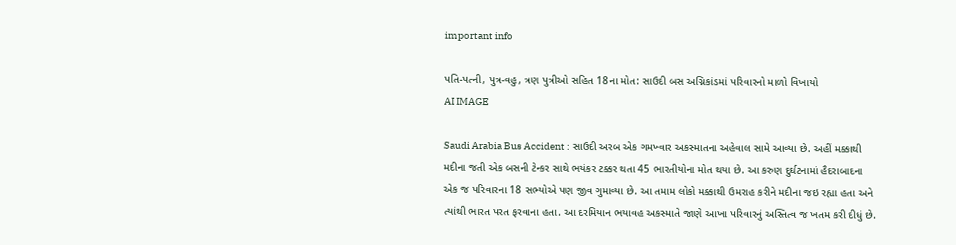important info

પતિ-પત્ની, પુત્ર-વહુ, ત્રણ પુત્રીઓ સહિત 18ના મોત: સાઉદી બસ અગ્નિકાંડમાં પરિવારનો માળો વિખાયો
AI IMAGE

Saudi Arabia Bus Accident : સાઉદી અરબ એક ગમખ્વાર અકસ્માતના અહેવાલ સામે આવ્યા છે. અહીં મક્કાથી મદીના જતી એક બસની ટેન્કર સાથે ભયંકર ટક્કર થતા 45 ભારતીયોના મોત થયા છે. આ કરુણ દુર્ઘટનામાં હૈદરાબાદના એક જ પરિવારના 18 સભ્યોએ પણ જીવ ગુમાવ્યા છે. આ તમામ લોકો મક્કાથી ઉમરાહ કરીને મદીના જઇ રહ્યા હતા અને ત્યાંથી ભારત પરત ફરવાના હતા. આ દરમિયાન ભયાવહ અકસ્માતે જાણે આખા પરિવારનું અસ્તિત્વ જ ખતમ કરી દીધું છે.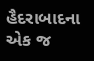હૈદરાબાદના એક જ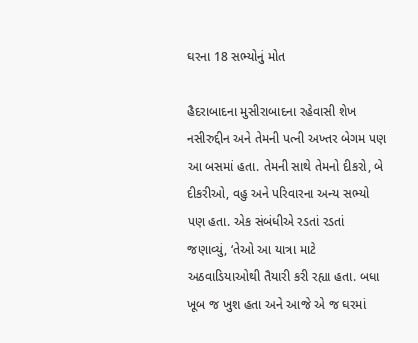ઘરના 18 સભ્યોનું મોત

હૈદરાબાદના મુસીરાબાદના રહેવાસી શેખ નસીરુદ્દીન અને તેમની પત્ની અખ્તર બેગમ પણ આ બસમાં હતા. તેમની સાથે તેમનો દીકરો, બે દીકરીઓ, વહુ અને પરિવારના અન્ય સભ્યો પણ હતા. એક સંબંધીએ રડતાં રડતાં જણાવ્યું, ‘તેઓ આ યાત્રા માટે અઠવાડિયાઓથી તૈયારી કરી રહ્યા હતા. બધા ખૂબ જ ખુશ હતા અને આજે એ જ ઘરમાં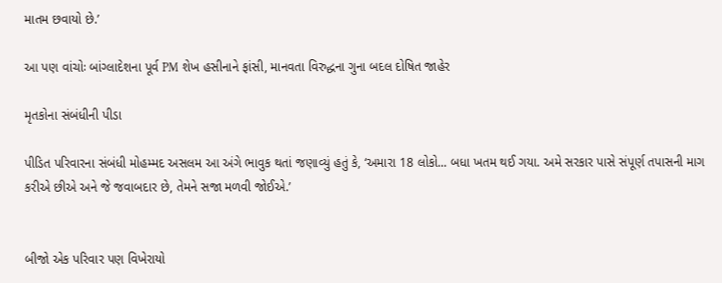માતમ છવાયો છે.’

આ પણ વાંચોઃ બાંગ્લાદેશના પૂર્વ PM શેખ હસીનાને ફાંસી, માનવતા વિરુદ્ધના ગુના બદલ દોષિત જાહેર

મૃતકોના સંબંધીની પીડા

પીડિત પરિવારના સંબંધી મોહમ્મદ અસલમ આ અંગે ભાવુક થતાં જણાવ્યું હતું કે, ‘અમારા 18 લોકો... બધા ખતમ થઈ ગયા. અમે સરકાર પાસે સંપૂર્ણ તપાસની માગ કરીએ છીએ અને જે જવાબદાર છે, તેમને સજા મળવી જોઈએ.’


બીજો એક પરિવાર પણ વિખેરાયો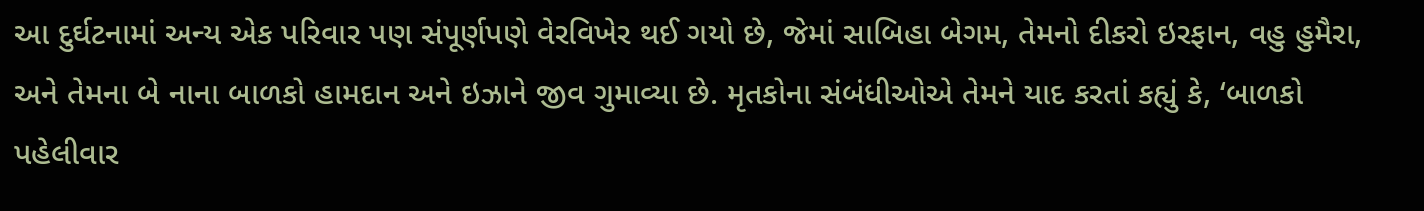આ દુર્ઘટનામાં અન્ય એક પરિવાર પણ સંપૂર્ણપણે વેરવિખેર થઈ ગયો છે, જેમાં સાબિહા બેગમ, તેમનો દીકરો ઇરફાન, વહુ હુમૈરા, અને તેમના બે નાના બાળકો હામદાન અને ઇઝાને જીવ ગુમાવ્યા છે. મૃતકોના સંબંધીઓએ તેમને યાદ કરતાં કહ્યું કે, ‘બાળકો પહેલીવાર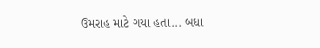ઉમરાહ માટે ગયા હતા... બધા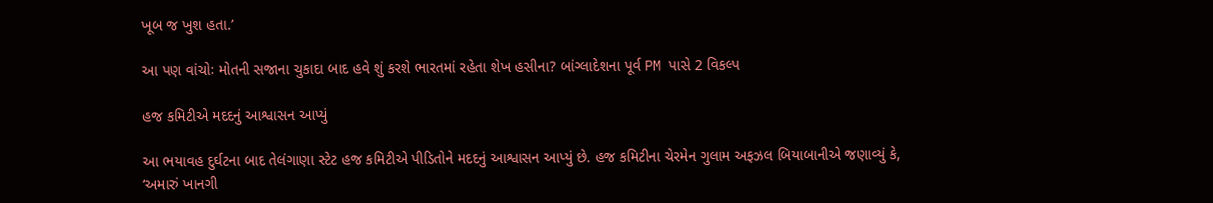ખૂબ જ ખુશ હતા.’

આ પણ વાંચોઃ મોતની સજાના ચુકાદા બાદ હવે શું કરશે ભારતમાં રહેતા શેખ હસીના? બાંગ્લાદેશના પૂર્વ PM પાસે 2 વિકલ્પ

હજ કમિટીએ મદદનું આશ્વાસન આપ્યું

આ ભયાવહ દુર્ઘટના બાદ તેલંગાણા સ્ટેટ હજ કમિટીએ પીડિતોને મદદનું આશ્વાસન આપ્યું છે. હજ કમિટીના ચેરમેન ગુલામ અફઝલ બિયાબાનીએ જણાવ્યું કે, ‘અમારું ખાનગી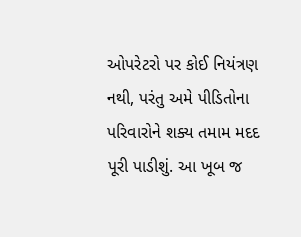ઓપરેટરો પર કોઈ નિયંત્રણ નથી, પરંતુ અમે પીડિતોના પરિવારોને શક્ય તમામ મદદ પૂરી પાડીશું. આ ખૂબ જ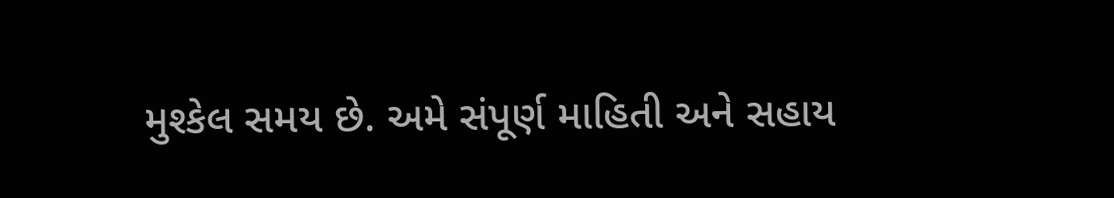મુશ્કેલ સમય છે. અમે સંપૂર્ણ માહિતી અને સહાય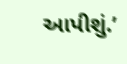આપીશું.’